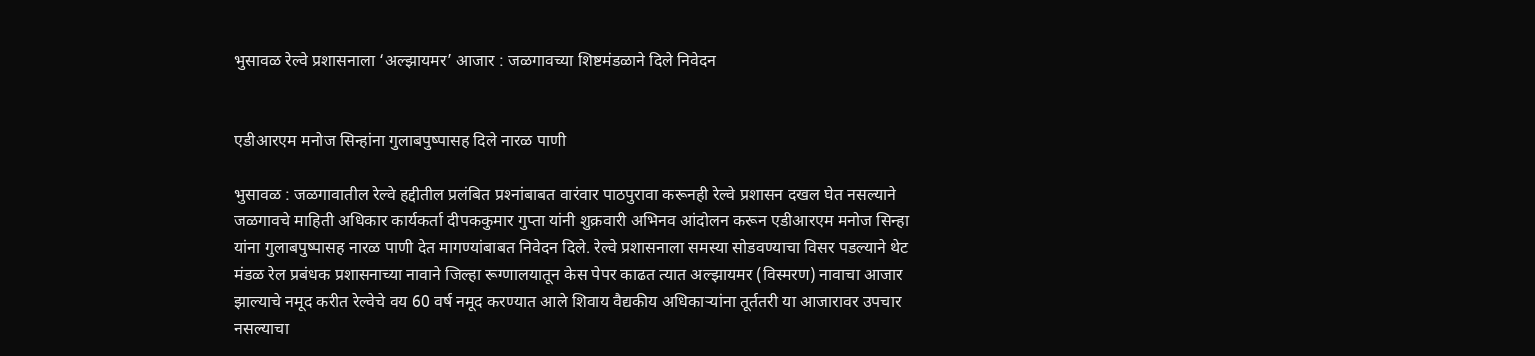भुसावळ रेल्वे प्रशासनाला ‘अल्झायमर’ आजार : जळगावच्या शिष्टमंडळाने दिले निवेदन


एडीआरएम मनोज सिन्हांना गुलाबपुष्पासह दिले नारळ पाणी

भुसावळ : जळगावातील रेल्वे हद्दीतील प्रलंबित प्रश्‍नांबाबत वारंवार पाठपुरावा करूनही रेल्वे प्रशासन दखल घेत नसल्याने जळगावचे माहिती अधिकार कार्यकर्ता दीपककुमार गुप्ता यांनी शुक्रवारी अभिनव आंदोलन करून एडीआरएम मनोज सिन्हा यांना गुलाबपुष्पासह नारळ पाणी देत मागण्यांबाबत निवेदन दिले. रेल्वे प्रशासनाला समस्या सोडवण्याचा विसर पडल्याने थेट मंडळ रेल प्रबंधक प्रशासनाच्या नावाने जिल्हा रूग्णालयातून केस पेपर काढत त्यात अल्झायमर (विस्मरण) नावाचा आजार झाल्याचे नमूद करीत रेल्वेचे वय 60 वर्ष नमूद करण्यात आले शिवाय वैद्यकीय अधिकार्‍यांना तूर्ततरी या आजारावर उपचार नसल्याचा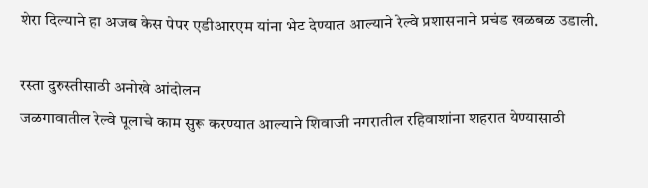शेरा दिल्याने हा अजब केस पेपर एडीआरएम यांना भेट देण्यात आल्याने रेल्वे प्रशासनाने प्रचंड खळबळ उडाली.

रस्ता दुरुस्तीसाठी अनोखे आंदोलन
जळगावातील रेल्वे पूलाचे काम सुरू करण्यात आल्याने शिवाजी नगरातील रहिवाशांना शहरात येण्यासाठी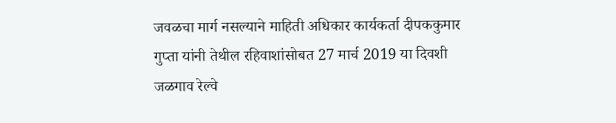जवळचा मार्ग नसल्याने माहिती अधिकार कार्यकर्ता दीपककुमार गुप्ता यांनी तेथील रहिवाशांसोबत 27 मार्च 2019 या दिवशी जळगाव रेल्वे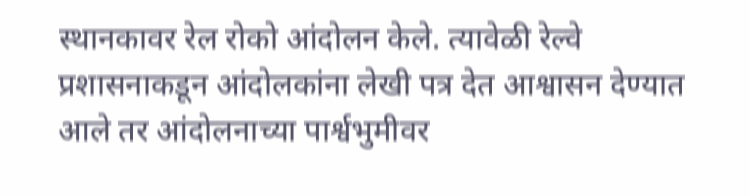स्थानकावर रेल रोको आंदोलन केले. त्यावेळी रेल्वे प्रशासनाकडून आंदोलकांना लेखी पत्र देत आश्वासन देण्यात आले तर आंदोलनाच्या पार्श्वभुमीवर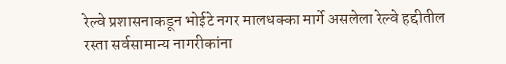रेल्वे प्रशासनाकडून भोईटे नगर मालधक्का मार्गे असलेला रेल्वे हद्दीतील रस्ता सर्वसामान्य नागरीकांना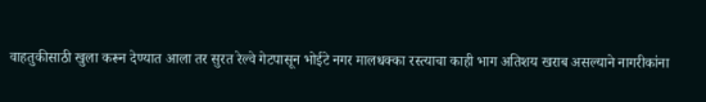वाहतुकीसाठी खुला करून देण्यात आला तर सुरत रेल्वे गेटपासून भोईटे नगर मालधक्का रस्त्याचा काही भाग अतिशय खराब असल्याने नागरीकांना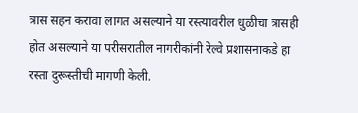त्रास सहन करावा लागत असल्याने या रस्त्यावरील धुळीचा त्रासही होत असल्याने या परीसरातील नागरीकांनी रेल्वे प्रशासनाकडे हा रस्ता दुरूस्तीची मागणी केली.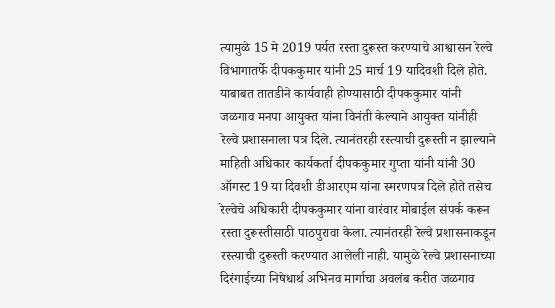त्यामुळे 15 मे 2019 पर्यत रस्ता दुरूस्त करण्याचे आश्वासन रेल्वे विभागातर्फे दीपककुमार यांनी 25 मार्च 19 यादिवशी दिले होते. याबाबत तातडीने कार्यवाही होण्यासाठी दीपककुमार यांनी जळगाव मनपा आयुक्त यांना विनंती केल्याने आयुक्त यांनीही रेल्वे प्रशासनाला पत्र दिले. त्यानंतरही रस्त्याची दुरूस्ती न झाल्याने माहिती अधिकार कार्यकर्ता दीपककुमार गुप्ता यांनी यांनी 30 ऑगस्ट 19 या दिवशी डीआरएम यांना स्मरणपत्र दिले होते तसेच रेल्वेचे अधिकारी दीपककुमार यांना वारंवार मोबाईल संपर्क करून रस्ता दुरूस्तीसाठी पाठपुरावा केला. त्यानंतरही रेल्वे प्रशासनाकडून रस्त्याची दुरूस्ती करण्यात आलेली नाही. यामुळे रेल्वे प्रशासनाच्या दिरंगाईच्या निषेधार्थ अभिनव मार्गाचा अवलंब करीत जळगाव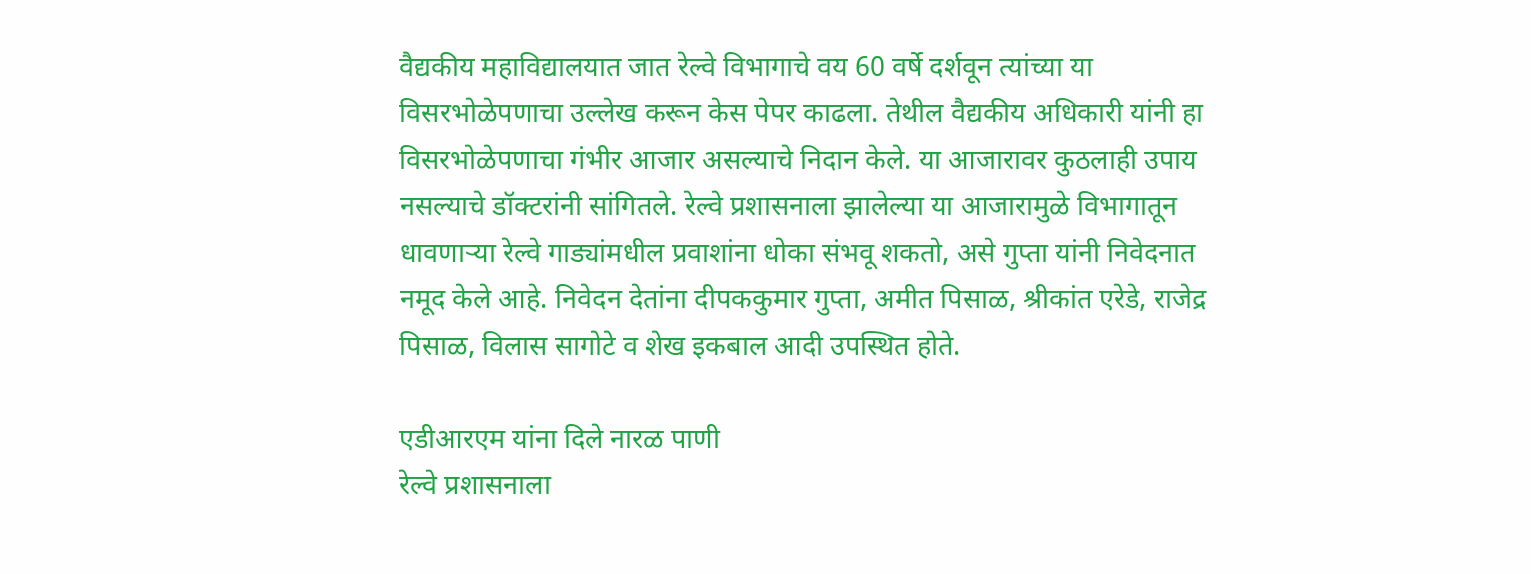वैद्यकीय महाविद्यालयात जात रेल्वे विभागाचे वय 60 वर्षे दर्शवून त्यांच्या या विसरभोळेपणाचा उल्लेख करून केस पेपर काढला. तेथील वैद्यकीय अधिकारी यांनी हा विसरभोळेपणाचा गंभीर आजार असल्याचे निदान केले. या आजारावर कुठलाही उपाय नसल्याचे डॉक्टरांनी सांगितले. रेल्वे प्रशासनाला झालेल्या या आजारामुळे विभागातून धावणार्‍या रेल्वे गाड्यांमधील प्रवाशांना धोका संभवू शकतो, असे गुप्ता यांनी निवेदनात नमूद केले आहे. निवेदन देतांना दीपककुमार गुप्ता, अमीत पिसाळ, श्रीकांत एरेडे, राजेद्र पिसाळ, विलास सागोटे व शेख इकबाल आदी उपस्थित होते.

एडीआरएम यांना दिले नारळ पाणी
रेल्वे प्रशासनाला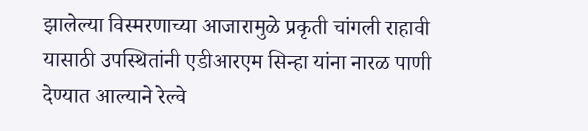झालेल्या विस्मरणाच्या आजारामुळे प्रकृती चांगली राहावी यासाठी उपस्थितांनी एडीआरएम सिन्हा यांना नारळ पाणी देण्यात आल्याने रेल्वे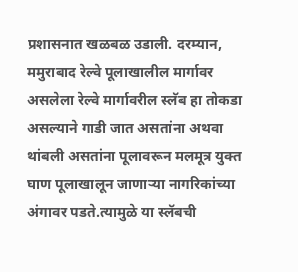प्रशासनात खळबळ उडाली. दरम्यान, ममुराबाद रेल्वे पूलाखालील मार्गावर असलेला रेल्वे मार्गावरील स्लॅब हा तोकडा असल्याने गाडी जात असतांना अथवा थांबली असतांना पूलावरून मलमूत्र युक्त घाण पूलाखालून जाणार्‍या नागरिकांच्या अंगावर पडते.त्यामुळे या स्लॅबची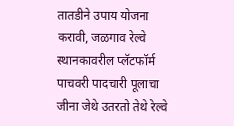तातडीने उपाय योजना करावी, जळगाव रेल्वे स्थानकावरील प्लॅटफॉर्म पाचवरी पादचारी पूलाचा जीना जेथे उतरतो तेथे रेल्वे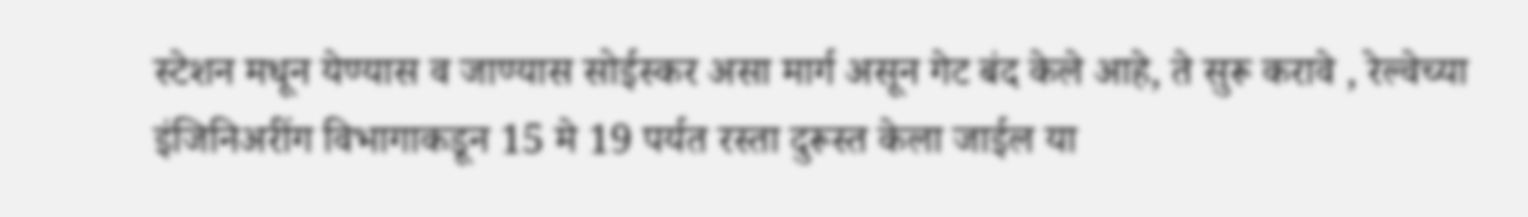स्टेशन मधून येण्यास व जाण्यास सोईस्कर असा मार्ग असून गेट बंद केले आहे, ते सुरू करावे , रेल्वेच्या इंजिनिअरींग विभागाकडून 15 मे 19 पर्यत रस्ता दुरूस्त केला जाईल या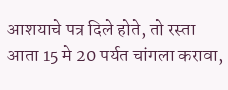आशयाचे पत्र दिले होते, तो रस्ता आता 15 मे 20 पर्यत चांगला करावा,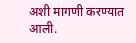अशी मागणी करण्यात आली.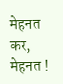मेहनत कर, मेहनत !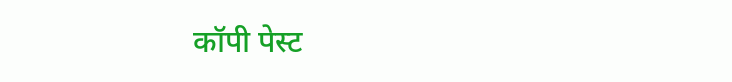कॉपी पेस्ट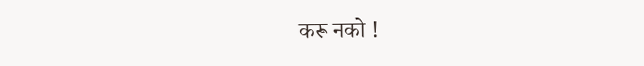करू नको !